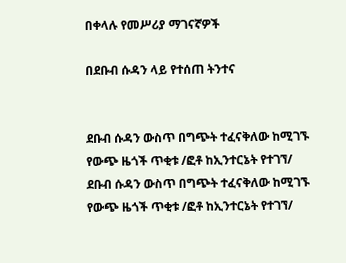በቀላሉ የመሥሪያ ማገናኛዎች

በደቡብ ሱዳን ላይ የተሰጠ ትንተና


ደቡብ ሱዳን ውስጥ በግጭት ተፈናቅለው ከሚገኙ የውጭ ዜጎች ጥቂቱ /ፎቶ ከኢንተርኔት የተገኘ/
ደቡብ ሱዳን ውስጥ በግጭት ተፈናቅለው ከሚገኙ የውጭ ዜጎች ጥቂቱ /ፎቶ ከኢንተርኔት የተገኘ/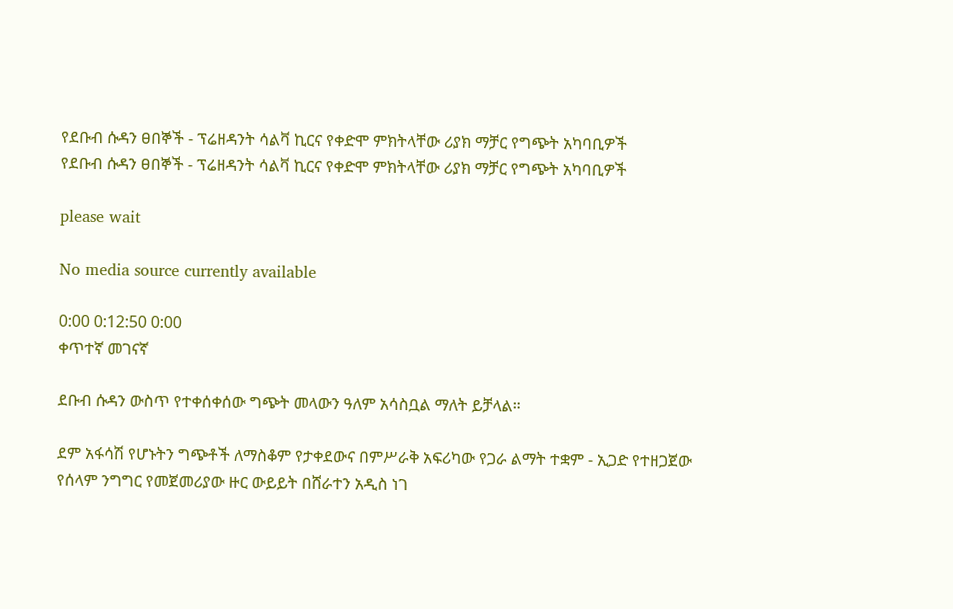የደቡብ ሱዳን ፀበኞች - ፕሬዘዳንት ሳልቫ ኪርና የቀድሞ ምክትላቸው ሪያክ ማቻር የግጭት አካባቢዎች
የደቡብ ሱዳን ፀበኞች - ፕሬዘዳንት ሳልቫ ኪርና የቀድሞ ምክትላቸው ሪያክ ማቻር የግጭት አካባቢዎች

please wait

No media source currently available

0:00 0:12:50 0:00
ቀጥተኛ መገናኛ

ደቡብ ሱዳን ውስጥ የተቀሰቀሰው ግጭት መላውን ዓለም አሳስቧል ማለት ይቻላል።

ደም አፋሳሽ የሆኑትን ግጭቶች ለማስቆም የታቀደውና በምሥራቅ አፍሪካው የጋራ ልማት ተቋም - ኢጋድ የተዘጋጀው የሰላም ንግግር የመጀመሪያው ዙር ውይይት በሸራተን አዲስ ነገ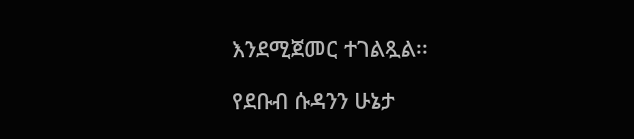እንደሚጀመር ተገልጿል፡፡

የደቡብ ሱዳንን ሁኔታ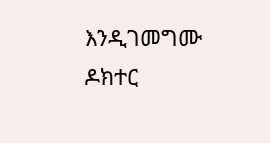እንዲገመግሙ ዶክተር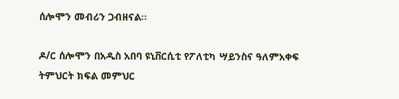ሰሎሞን መብሪን ጋብዘናል፡፡

ዶ/ር ሰሎሞን በአዲስ አበባ ዩኒቨርሲቲ የፖለቲካ ሣይንስና ዓለምአቀፍ ትምህርት ክፍል መምህር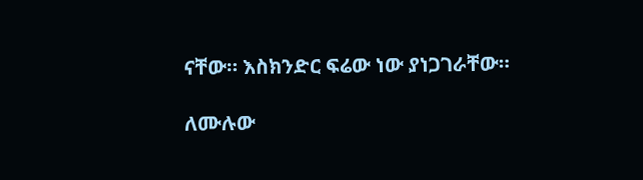ናቸው። እስክንድር ፍሬው ነው ያነጋገራቸው።

ለሙሉው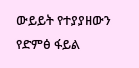ውይይት የተያያዘውን የድምፅ ፋይል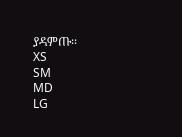ያዳምጡ፡፡
XS
SM
MD
LG